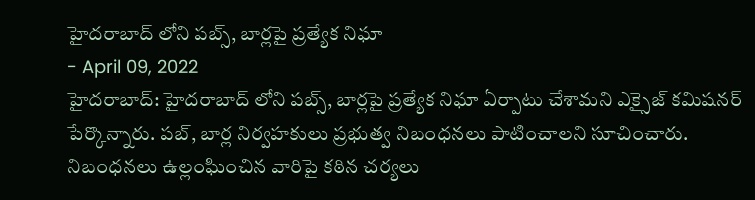హైదరాబాద్ లోని పబ్స్, బార్లపై ప్రత్యేక నిఘా
- April 09, 2022
హైదరాబాద్: హైదరాబాద్ లోని పబ్స్, బార్లపై ప్రత్యేక నిఘా ఏర్పాటు చేశామని ఎక్సైజ్ కమిషనర్ పేర్కొన్నారు. పబ్, బార్ల నిర్వహకులు ప్రభుత్వ నిబంధనలు పాటించాలని సూచించారు. నిబంధనలు ఉల్లంఘించిన వారిపై కఠిన చర్యలు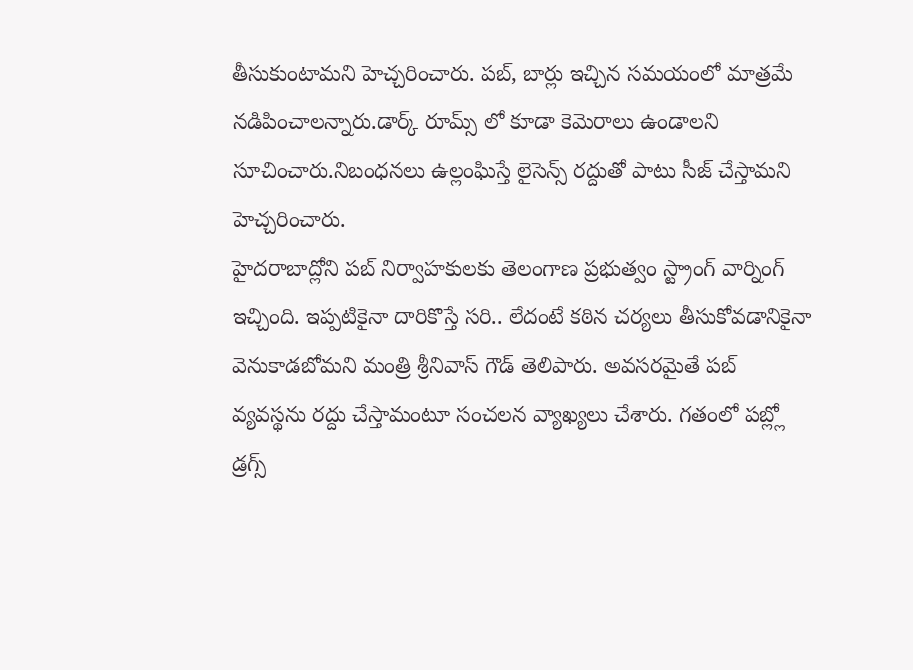తీసుకుంటామని హెచ్చరించారు. పబ్, బార్లు ఇచ్చిన సమయంలో మాత్రమే నడిపించాలన్నారు.డార్క్ రూమ్స్ లో కూడా కెమెరాలు ఉండాలని సూచించారు.నిబంధనలు ఉల్లంఘిస్తే లైసెన్స్ రద్దుతో పాటు సీజ్ చేస్తామని హెచ్చరించారు.
హైదరాబాద్లోని పబ్ నిర్వాహకులకు తెలంగాణ ప్రభుత్వం స్ట్రాంగ్ వార్నింగ్ ఇచ్చింది. ఇప్పటికైనా దారికొస్తే సరి.. లేదంటే కఠిన చర్యలు తీసుకోవడానికైనా వెనుకాడబోమని మంత్రి శ్రీనివాస్ గౌడ్ తెలిపారు. అవసరమైతే పబ్ వ్యవస్థను రద్దు చేస్తామంటూ సంచలన వ్యాఖ్యలు చేశారు. గతంలో పబ్ల్లో డ్రగ్స్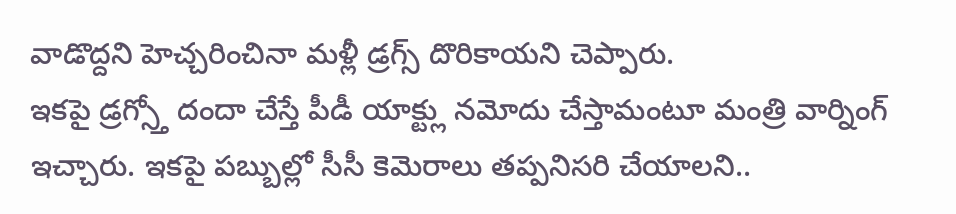వాడొద్దని హెచ్చరించినా మళ్లీ డ్రగ్స్ దొరికాయని చెప్పారు.
ఇకపై డ్రగ్స్తో దందా చేస్తే పీడీ యాక్ట్లు నమోదు చేస్తామంటూ మంత్రి వార్నింగ్ ఇచ్చారు. ఇకపై పబ్బుల్లో సీసీ కెమెరాలు తప్పనిసరి చేయాలని..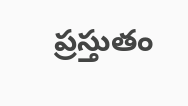ప్రస్తుతం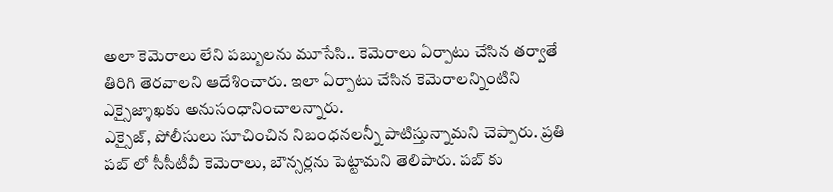అలా కెమెరాలు లేని పబ్బులను మూసేసి.. కెమెరాలు ఏర్పాటు చేసిన తర్వాతే తిరిగి తెరవాలని ఆదేశించారు. ఇలా ఏర్పాటు చేసిన కెమెరాలన్నింటిని ఎక్సైజ్శాఖకు అనుసంధానించాలన్నారు.
ఎక్సైజ్, పోలీసులు సూచించిన నిబంధనలన్నీ పాటిస్తున్నామని చెప్పారు. ప్రతి పబ్ లో సీసీటీవీ కెమెరాలు, బౌన్సర్లను పెట్టామని తెలిపారు. పబ్ కు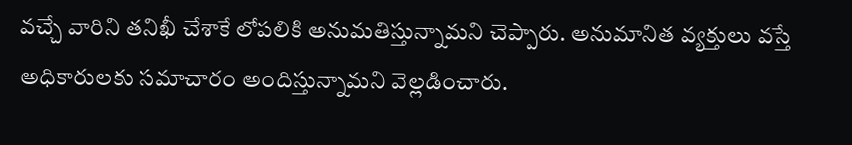వచ్చే వారిని తనిఖీ చేశాకే లోపలికి అనుమతిస్తున్నామని చెప్పారు. అనుమానిత వ్యక్తులు వస్తే అధికారులకు సమాచారం అందిస్తున్నామని వెల్లడించారు.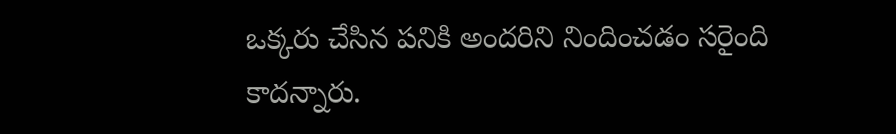ఒక్కరు చేసిన పనికి అందరిని నిందించడం సరైంది కాదన్నారు.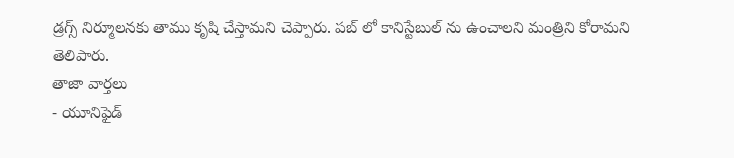డ్రగ్స్ నిర్మూలనకు తాము కృషి చేస్తామని చెప్పారు. పబ్ లో కానిస్టేబుల్ ను ఉంచాలని మంత్రిని కోరామని తెలిపారు.
తాజా వార్తలు
- యూనిఫైడ్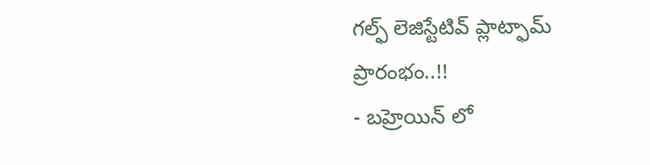గల్ఫ్ లెజిస్టేటివ్ ప్లాట్ఫామ్ ప్రారంభం..!!
- బహ్రెయిన్ లో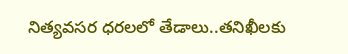నిత్యవసర ధరలలో తేడాలు..తనిఖీలకు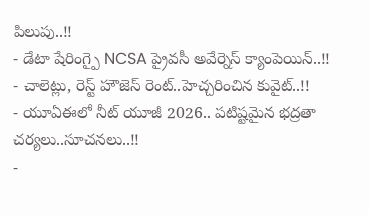పిలుపు..!!
- డేటా షేరింగ్పై NCSA ప్రైవసీ అవేర్నెస్ క్యాంపెయిన్..!!
- చాలెట్లు, రెస్ట్ హౌజెస్ రెంట్..హెచ్చరించిన కువైట్..!!
- యూఏఈలో నీట్ యూజీ 2026.. పటిష్టమైన భద్రతా చర్యలు..సూచనలు..!!
-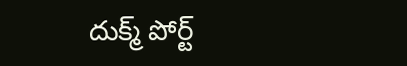దుక్మ్ పోర్ట్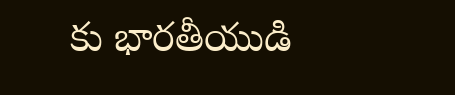కు భారతీయుడి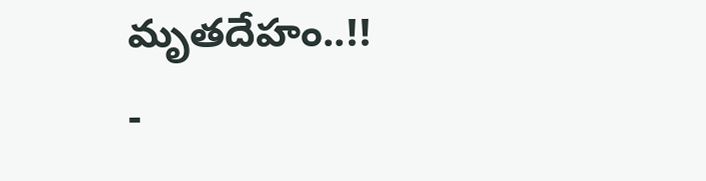మృతదేహం..!!
-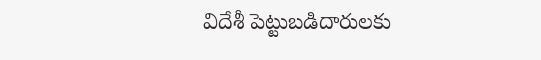విదేశీ పెట్టుబడిదారులకు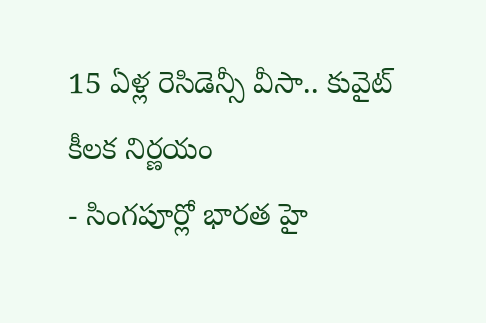15 ఏళ్ల రెసిడెన్సీ వీసా.. కువైట్ కీలక నిర్ణయం
- సింగపూర్లో భారత హై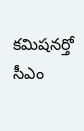కమిషనర్తో సీఎం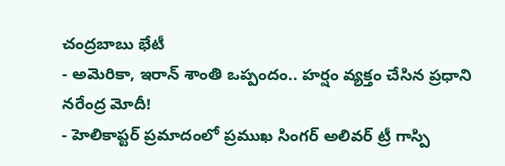చంద్రబాబు భేటీ
- అమెరికా, ఇరాన్ శాంతి ఒప్పందం.. హర్షం వ్యక్తం చేసిన ప్రధాని నరేంద్ర మోదీ!
- హెలికాప్టర్ ప్రమాదంలో ప్రముఖ సింగర్ అలివర్ ట్రీ గాస్పి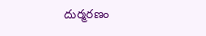దుర్మరణం